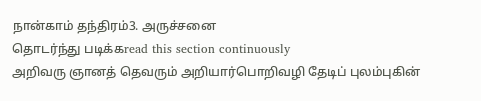நான்காம் தந்திரம்3. அருச்சனை
தொடர்ந்து படிக்கread this section continuously
அறிவரு ஞானத் தெவரும் அறியார்பொறிவழி தேடிப் புலம்புகின்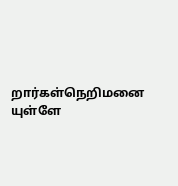றார்கள்நெறிமனை யுள்ளே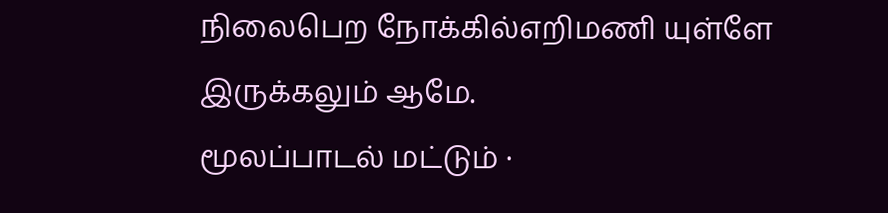நிலைபெற நோக்கில்எறிமணி யுள்ளே இருக்கலும் ஆமே.
மூலப்பாடல் மட்டும் ·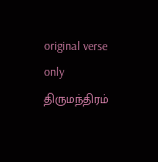original verse only
திருமந்திரம்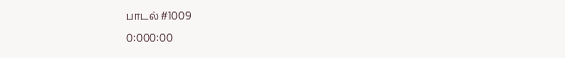பாடல் #1009
0:000:00